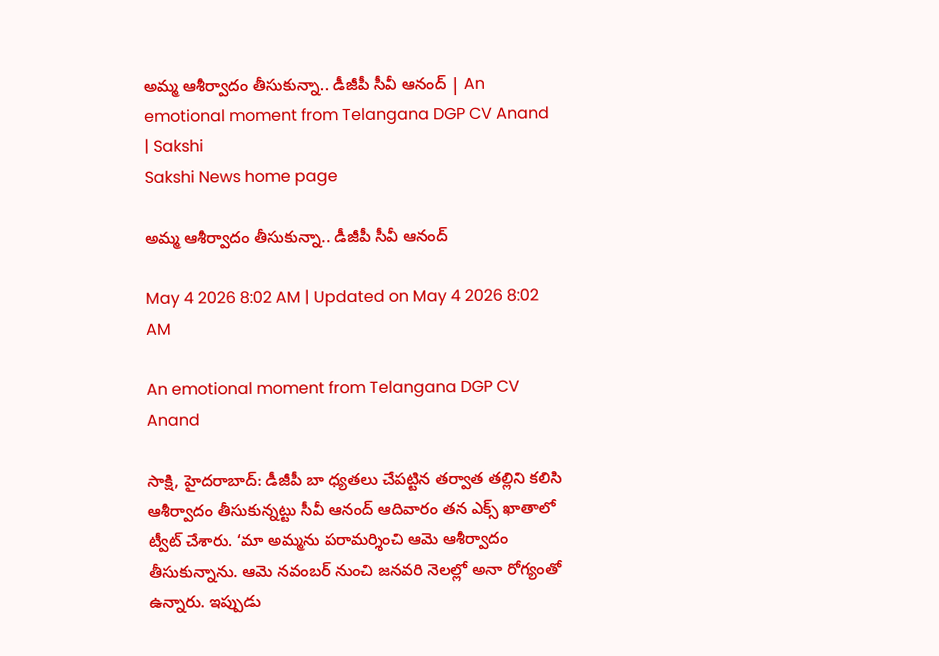అమ్మ ఆశీర్వాదం తీసుకున్నా.. డీజీపీ సీవీ ఆనంద్‌ | An emotional moment from Telangana DGP CV Anand | Sakshi
Sakshi News home page

అమ్మ ఆశీర్వాదం తీసుకున్నా.. డీజీపీ సీవీ ఆనంద్‌

May 4 2026 8:02 AM | Updated on May 4 2026 8:02 AM

An emotional moment from Telangana DGP CV Anand

సాక్షి, హైదరాబాద్‌: డీజీపీ బా ధ్యతలు చేపట్టిన తర్వాత తల్లిని కలిసి ఆశీర్వాదం తీసుకున్నట్టు సీవీ ఆనంద్‌ ఆదివారం తన ఎక్స్‌ ఖాతాలో ట్వీట్‌ చేశారు. ‘మా అమ్మను పరామర్శించి ఆమె ఆశీర్వాదం తీసుకున్నాను. ఆమె నవంబర్‌ నుంచి జనవరి నెలల్లో అనా రోగ్యంతో ఉన్నారు. ఇప్పుడు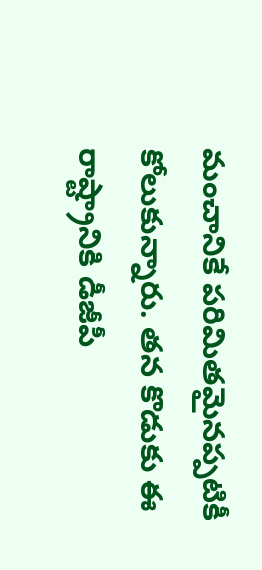మంచానికే పరిమితమైనప్పటికీ కోలుకున్నారు. తన కొడుకు ఈ రాష్ట్రానికి డీజీపీ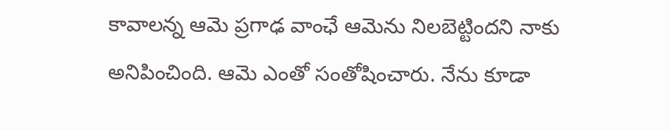కావాలన్న ఆమె ప్రగాఢ వాంఛే ఆమెను నిలబెట్టిందని నాకు అనిపించింది. ఆమె ఎంతో సంతోషించారు. నేను కూడా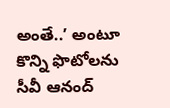అంతే..’ అంటూ కొన్ని ఫొటోలను సీవీ ఆనంద్‌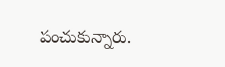పంచుకున్నారు.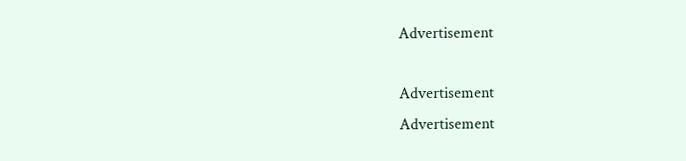Advertisement

Advertisement
Advertisement